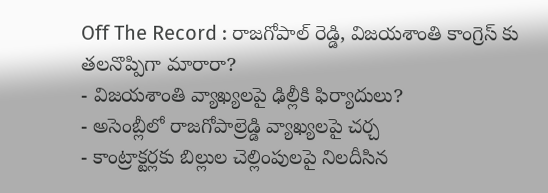Off The Record : రాజగోపాల్ రెడ్డి, విజయశాంతి కాంగ్రెస్ కు తలనొప్పిగా మారారా?
- విజయశాంతి వ్యాఖ్యలపై ఢిల్లీకి ఫిర్యాదులు?
- అసెంబ్లీలో రాజగోపాల్రెడ్డి వ్యాఖ్యలపై చర్చ
- కాంట్రాక్టర్లకు బిల్లుల చెల్లింపులపై నిలదీసిన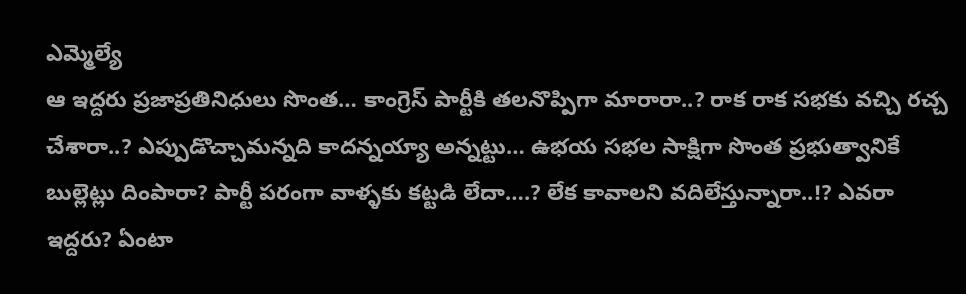ఎమ్మెల్యే
ఆ ఇద్దరు ప్రజాప్రతినిధులు సొంత… కాంగ్రెస్ పార్టీకి తలనొప్పిగా మారారా..? రాక రాక సభకు వచ్చి రచ్చ చేశారా..? ఎప్పుడొచ్చామన్నది కాదన్నయ్యా అన్నట్టు… ఉభయ సభల సాక్షిగా సొంత ప్రభుత్వానికే బుల్లెట్లు దింపారా? పార్టీ పరంగా వాళ్ళకు కట్టడి లేదా….? లేక కావాలని వదిలేస్తున్నారా..!? ఎవరా ఇద్దరు? ఏంటా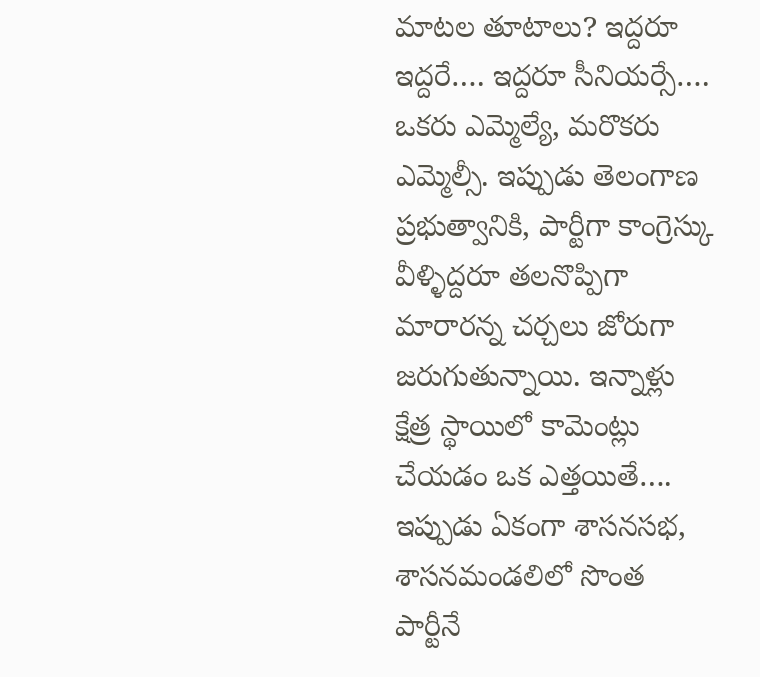మాటల తూటాలు? ఇద్దరూ ఇద్దరే…. ఇద్దరూ సీనియర్సే…. ఒకరు ఎమ్మెల్యే, మరొకరు ఎమ్మెల్సీ. ఇప్పుడు తెలంగాణ ప్రభుత్వానికి, పార్టీగా కాంగ్రెస్కు వీళ్ళిద్దరూ తలనొప్పిగా మారారన్న చర్చలు జోరుగా జరుగుతున్నాయి. ఇన్నాళ్లు క్షేత్ర స్థాయిలో కామెంట్లు చేయడం ఒక ఎత్తయితే…. ఇప్పుడు ఏకంగా శాసనసభ, శాసనమండలిలో సొంత పార్టీనే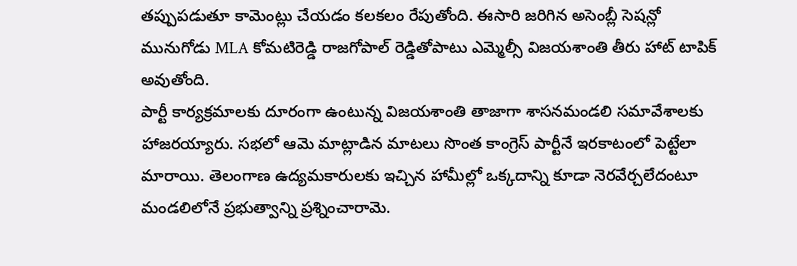తప్పుపడుతూ కామెంట్లు చేయడం కలకలం రేపుతోంది. ఈసారి జరిగిన అసెంబ్లీ సెషన్లో మునుగోడు MLA కోమటిరెడ్డి రాజగోపాల్ రెడ్డితోపాటు ఎమ్మెల్సీ విజయశాంతి తీరు హాట్ టాపిక్ అవుతోంది.
పార్టీ కార్యక్రమాలకు దూరంగా ఉంటున్న విజయశాంతి తాజాగా శాసనమండలి సమావేశాలకు హాజరయ్యారు. సభలో ఆమె మాట్లాడిన మాటలు సొంత కాంగ్రెస్ పార్టీనే ఇరకాటంలో పెట్టేలా మారాయి. తెలంగాణ ఉద్యమకారులకు ఇచ్చిన హామీల్లో ఒక్కదాన్ని కూడా నెరవేర్చలేదంటూ మండలిలోనే ప్రభుత్వాన్ని ప్రశ్నించారామె.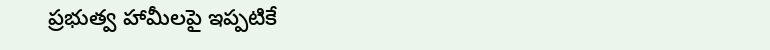ప్రభుత్వ హామీలపై ఇప్పటికే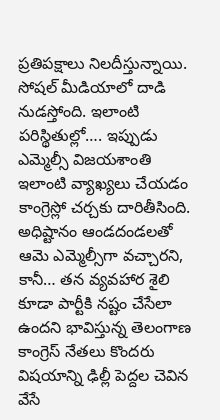ప్రతిపక్షాలు నిలదీస్తున్నాయి. సోషల్ మీడియాలో దాడి నుడస్తోంది. ఇలాంటి పరిస్థితుల్లో…. ఇప్పుడు ఎమ్మెల్సీ విజయశాంతి ఇలాంటి వ్యాఖ్యలు చేయడం కాంగ్రెస్లో చర్చకు దారితీసింది. అధిష్టానం ఆండదండలతో ఆమె ఎమ్మెల్సీగా వచ్చారని, కానీ… తన వ్యవహార శైలి కూడా పార్టీకి నష్టం చేసేలా ఉందని భావిస్తున్న తెలంగాణ కాంగ్రెస్ నేతలు కొందరు విషయాన్ని ఢిల్లీ పెద్దల చెవిన వేసే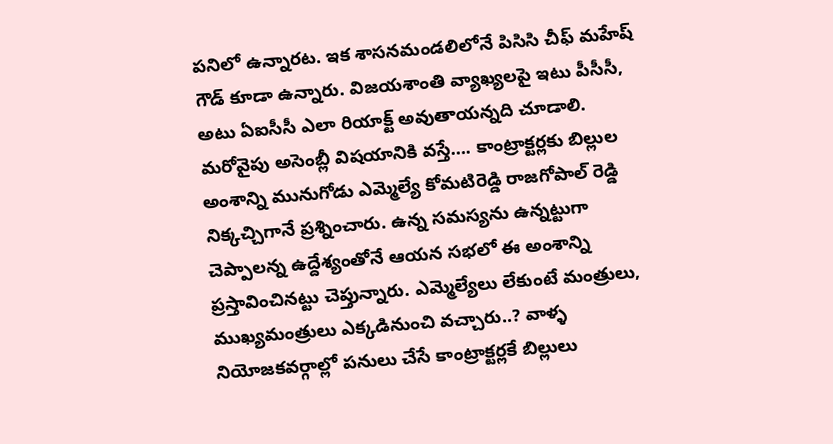పనిలో ఉన్నారట. ఇక శాసనమండలిలోనే పిసిసి చీఫ్ మహేష్ గౌడ్ కూడా ఉన్నారు. విజయశాంతి వ్యాఖ్యలపై ఇటు పీసీసీ, అటు ఏఐసీసీ ఎలా రియాక్ట్ అవుతాయన్నది చూడాలి. మరోవైపు అసెంబ్లీ విషయానికి వస్తే…. కాంట్రాక్టర్లకు బిల్లుల అంశాన్ని మునుగోడు ఎమ్మెల్యే కోమటిరెడ్డి రాజగోపాల్ రెడ్డి నిక్కచ్చిగానే ప్రశ్నించారు. ఉన్న సమస్యను ఉన్నట్టుగా చెప్పాలన్న ఉద్దేశ్యంతోనే ఆయన సభలో ఈ అంశాన్ని ప్రస్తావించినట్టు చెప్తున్నారు. ఎమ్మెల్యేలు లేకుంటే మంత్రులు, ముఖ్యమంత్రులు ఎక్కడినుంచి వచ్చారు..? వాళ్ళ నియోజకవర్గాల్లో పనులు చేసే కాంట్రాక్టర్లకే బిల్లులు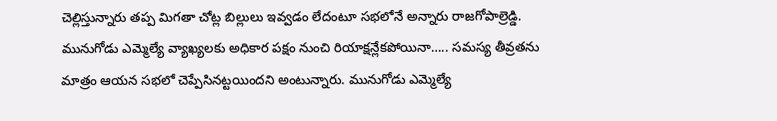చెల్లిస్తున్నారు తప్ప మిగతా చోట్ల బిల్లులు ఇవ్వడం లేదంటూ సభలోనే అన్నారు రాజగోపాల్రెడ్డి.
మునుగోడు ఎమ్మెల్యే వ్యాఖ్యలకు అధికార పక్షం నుంచి రియాక్షన్లేకపోయినా….. సమస్య తీవ్రతను మాత్రం ఆయన సభలో చెప్పేసినట్టయిందని అంటున్నారు. మునుగోడు ఎమ్మెల్యే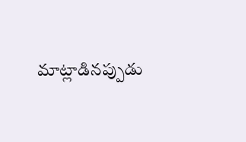మాట్లాడినప్పుడు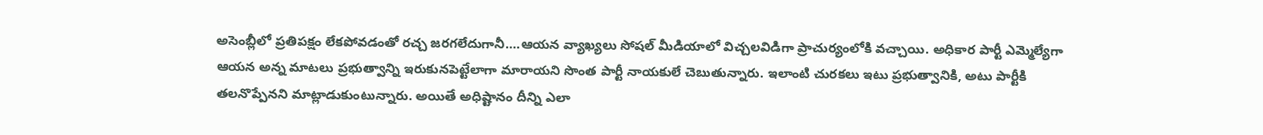అసెంబ్లీలో ప్రతిపక్షం లేకపోవడంతో రచ్చ జరగలేదుగానీ….ఆయన వ్యాఖ్యలు సోషల్ మీడియాలో విచ్చలవిడిగా ప్రాచుర్యంలోకి వచ్చాయి. అధికార పార్టీ ఎమ్మెల్యేగా ఆయన అన్న మాటలు ప్రభుత్వాన్ని ఇరుకునపెట్టేలాగా మారాయని సొంత పార్టీ నాయకులే చెబుతున్నారు. ఇలాంటి చురకలు ఇటు ప్రభుత్వానికి, అటు పార్టీకి తలనొప్పేనని మాట్లాడుకుంటున్నారు. అయితే అధిష్టానం దీన్ని ఎలా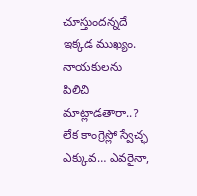చూస్తుందన్నదే ఇక్కడ ముఖ్యం. నాయకులను పిలిచి మాట్లాడతారా..? లేక కాంగ్రెస్లో స్వేచ్ఛ ఎక్కువ… ఎవరైనా,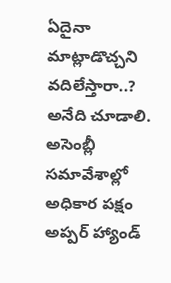ఏదైనా మాట్లాడొచ్చని వదిలేస్తారా..? అనేది చూడాలి. అసెంబ్లీ సమావేశాల్లో అధికార పక్షం అప్పర్ హ్యాండ్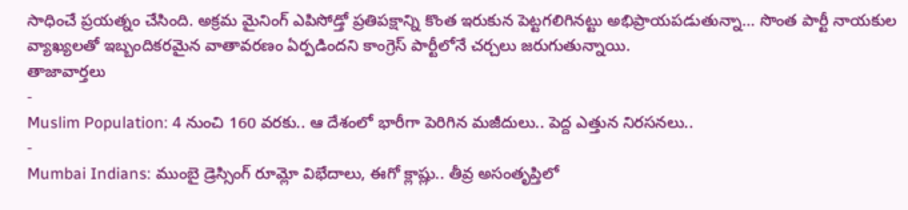సాధించే ప్రయత్నం చేసింది. అక్రమ మైనింగ్ ఎపిసోడ్తో ప్రతిపక్షాన్ని కొంత ఇరుకున పెట్టగలిగినట్టు అభిప్రాయపడుతున్నా… సొంత పార్టీ నాయకుల వ్యాఖ్యలతో ఇబ్బందికరమైన వాతావరణం ఏర్పడిందని కాంగ్రెస్ పార్టీలోనే చర్చలు జరుగుతున్నాయి.
తాజావార్తలు
-
Muslim Population: 4 నుంచి 160 వరకు.. ఆ దేశంలో భారీగా పెరిగిన మజీదులు.. పెద్ద ఎత్తున నిరసనలు..
-
Mumbai Indians: ముంబై డ్రెస్సింగ్ రూమ్లో విభేదాలు, ఈగో క్లాష్లు.. తీవ్ర అసంతృప్తిలో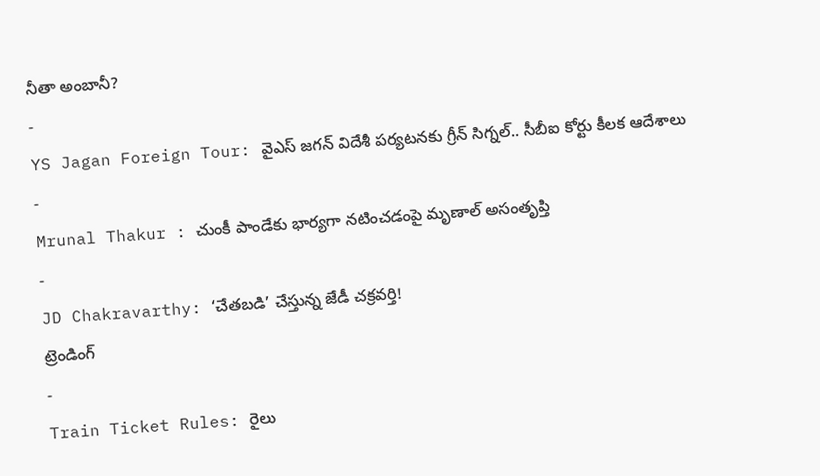నీతా అంబానీ?
-
YS Jagan Foreign Tour: వైఎస్ జగన్ విదేశీ పర్యటనకు గ్రీన్ సిగ్నల్.. సీబీఐ కోర్టు కీలక ఆదేశాలు
-
Mrunal Thakur : చుంకీ పాండేకు భార్యగా నటించడంపై మృణాల్ అసంతృప్తి
-
JD Chakravarthy: ‘చేతబడి’ చేస్తున్న జేడీ చక్రవర్తి!
ట్రెండింగ్
-
Train Ticket Rules: రైలు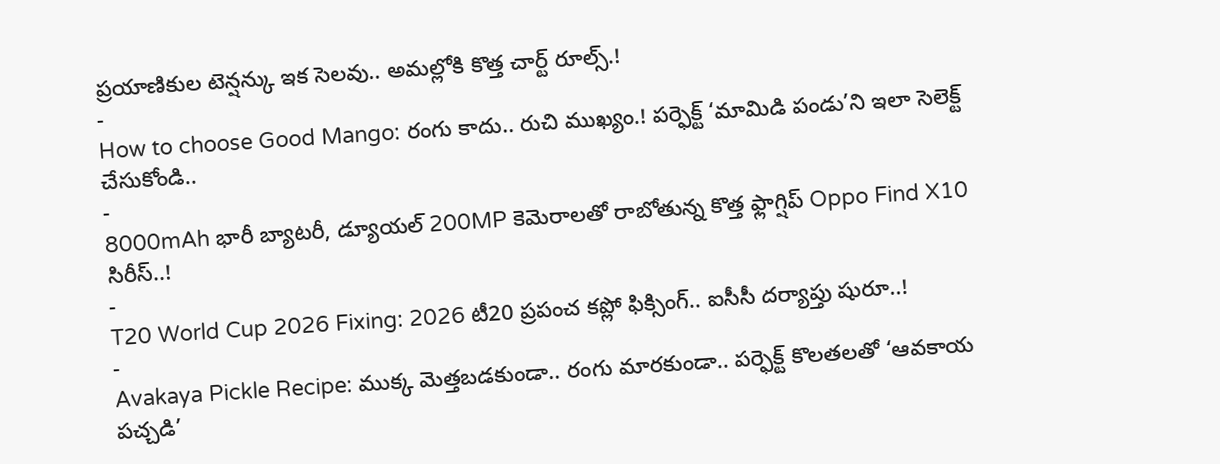ప్రయాణికుల టెన్షన్కు ఇక సెలవు.. అమల్లోకి కొత్త చార్ట్ రూల్స్.!
-
How to choose Good Mango: రంగు కాదు.. రుచి ముఖ్యం.! పర్ఫెక్ట్ ‘మామిడి పండు’ని ఇలా సెలెక్ట్ చేసుకోండి..
-
8000mAh భారీ బ్యాటరీ, డ్యూయల్ 200MP కెమెరాలతో రాబోతున్న కొత్త ఫ్లాగ్షిప్ Oppo Find X10 సిరీస్..!
-
T20 World Cup 2026 Fixing: 2026 టీ20 ప్రపంచ కప్లో ఫిక్సింగ్.. ఐసీసీ దర్యాప్తు షురూ..!
-
Avakaya Pickle Recipe: ముక్క మెత్తబడకుండా.. రంగు మారకుండా.. పర్ఫెక్ట్ కొలతలతో ‘ఆవకాయ పచ్చడి’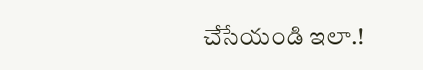చేసేయండి ఇలా.!